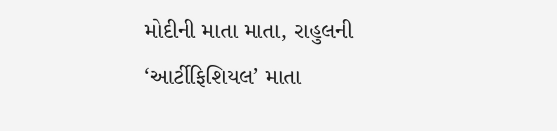મોદીની માતા માતા, રાહુલની ‘આર્ટીફિશિયલ’ માતા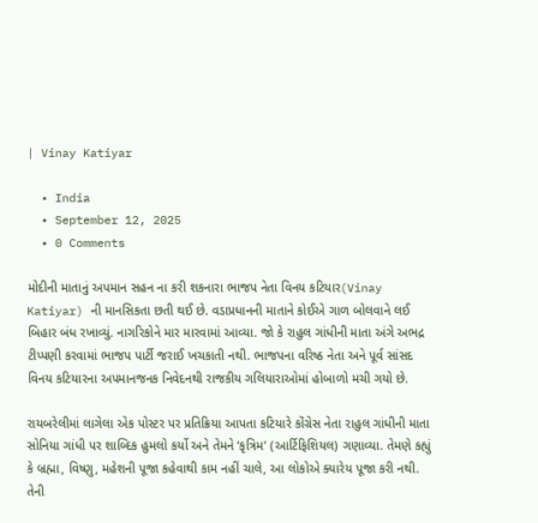| Vinay Katiyar

  • India
  • September 12, 2025
  • 0 Comments

મોદીની માતાનું અપમાન સહન ના કરી શકનારા ભાજપ નેતા વિનય કટિયાર(Vinay Katiyar) ની માનસિકતા છતી થઈ છે. વડાપ્રધાનની માતાને કોઈએ ગાળ બોલવાને લઈ બિહાર બંધ રખાવ્યું. નાગરિકોને માર મારવામાં આવ્યા. જો કે રાહુલ ગાંધીની માતા અંગે અભદ્ર ટીપ્પણી કરવામાં ભાજપ પાર્ટી જરાઈ ખચકાતી નથી. ભાજપના વરિષ્ઠ નેતા અને પૂર્વ સાંસદ વિનય કટિયારના અપમાનજનક નિવેદનથી રાજકીય ગલિયારાઓમાં હોબાળો મચી ગયો છે.

રાયબરેલીમાં લાગેલા એક પોસ્ટર પર પ્રતિક્રિયા આપતા કટિયારે કોંગ્રેસ નેતા રાહુલ ગાંધીની માતા સોનિયા ગાંધી પર શાબ્દિક હુમલો કર્યો અને તેમને ‘કૃત્રિમ’ (આર્ટિફિશિયલ) ગણાવ્યા. તેમણે કહ્યું કે બ્રહ્મા, વિષ્ણુ, મહેશની પૂજા કહેવાથી કામ નહીં ચાલે, આ લોકોએ ક્યારેય પૂજા કરી નથી. તેની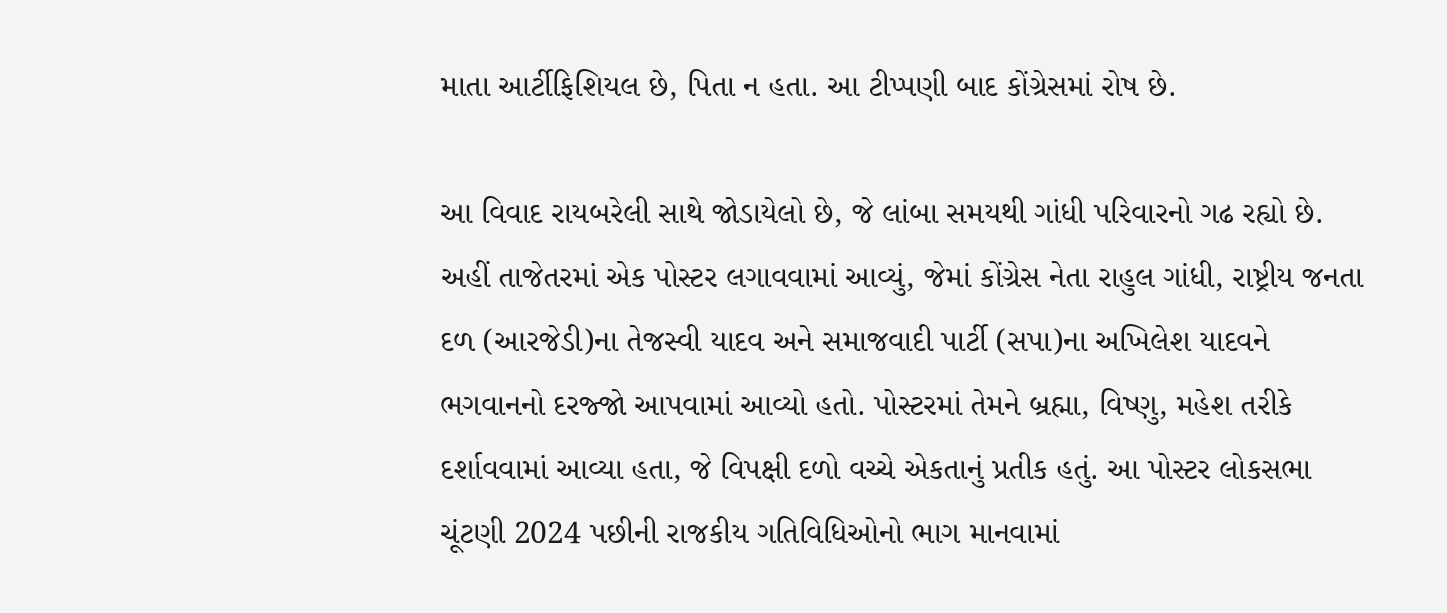માતા આર્ટીફિશિયલ છે, પિતા ન હતા. આ ટીપ્પણી બાદ કોંગ્રેસમાં રોષ છે.

આ વિવાદ રાયબરેલી સાથે જોડાયેલો છે, જે લાંબા સમયથી ગાંધી પરિવારનો ગઢ રહ્યો છે. અહીં તાજેતરમાં એક પોસ્ટર લગાવવામાં આવ્યું, જેમાં કોંગ્રેસ નેતા રાહુલ ગાંધી, રાષ્ટ્રીય જનતા દળ (આરજેડી)ના તેજસ્વી યાદવ અને સમાજવાદી પાર્ટી (સપા)ના અખિલેશ યાદવને ભગવાનનો દરજ્જો આપવામાં આવ્યો હતો. પોસ્ટરમાં તેમને બ્રહ્મા, વિષ્ણુ, મહેશ તરીકે દર્શાવવામાં આવ્યા હતા, જે વિપક્ષી દળો વચ્ચે એકતાનું પ્રતીક હતું. આ પોસ્ટર લોકસભા ચૂંટણી 2024 પછીની રાજકીય ગતિવિધિઓનો ભાગ માનવામાં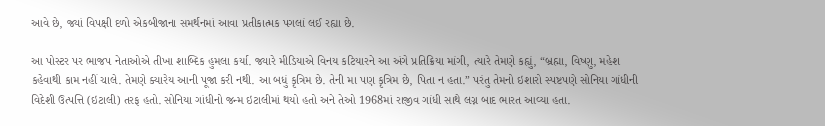આવે છે, જ્યાં વિપક્ષી દળો એકબીજાના સમર્થનમાં આવા પ્રતીકાત્મક પગલાં લઈ રહ્યા છે.

આ પોસ્ટર પર ભાજપ નેતાઓએ તીખા શાબ્દિક હુમલા કર્યા. જ્યારે મીડિયાએ વિનય કટિયારને આ અંગે પ્રતિક્રિયા માંગી, ત્યારે તેમણે કહ્યું, “બ્રહ્મા, વિષ્ણુ, મહેશ કહેવાથી કામ નહીં ચાલે. તેમણે ક્યારેય આની પૂજા કરી નથી. આ બધું કૃત્રિમ છે. તેની મા પણ કૃત્રિમ છે, પિતા ન હતા.” પરંતુ તેમનો ઇશારો સ્પષ્ટપણે સોનિયા ગાંધીની વિદેશી ઉત્પત્તિ (ઇટાલી) તરફ હતો. સોનિયા ગાંધીનો જન્મ ઇટાલીમાં થયો હતો અને તેઓ 1968માં રાજીવ ગાંધી સાથે લગ્ન બાદ ભારત આવ્યા હતા.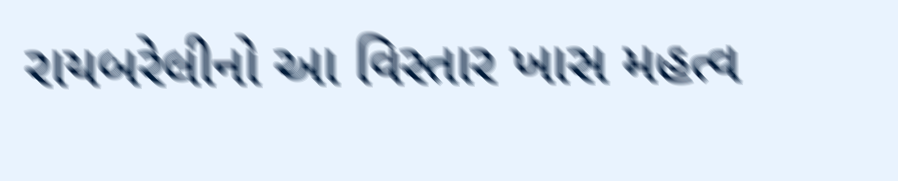રાયબરેલીનો આ વિસ્તાર ખાસ મહત્વ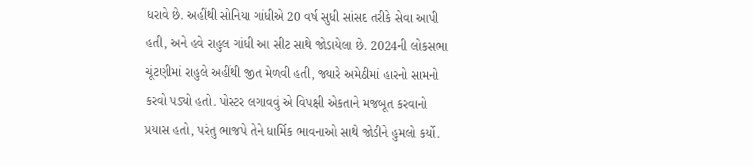ધરાવે છે. અહીંથી સોનિયા ગાંધીએ 20 વર્ષ સુધી સાંસદ તરીકે સેવા આપી હતી, અને હવે રાહુલ ગાંધી આ સીટ સાથે જોડાયેલા છે. 2024ની લોકસભા ચૂંટણીમાં રાહુલે અહીંથી જીત મેળવી હતી, જ્યારે અમેઠીમાં હારનો સામનો કરવો પડ્યો હતો. પોસ્ટર લગાવવું એ વિપક્ષી એકતાને મજબૂત કરવાનો પ્રયાસ હતો, પરંતુ ભાજપે તેને ધાર્મિક ભાવનાઓ સાથે જોડીને હુમલો કર્યો.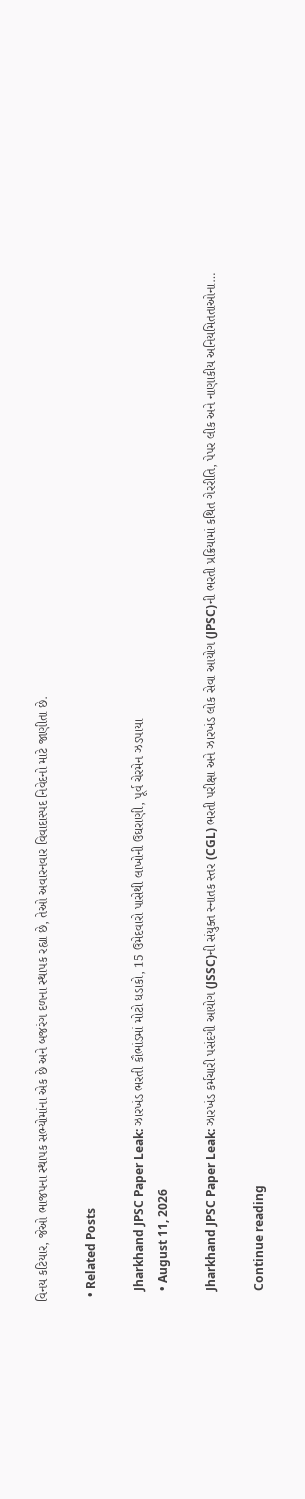વિનય કટિયાર, જેઓ ભાજપના સ્થાપક સભ્યોમાંના એક છે અને બજરંગ દળના સ્થાપક રહ્યા છે, તેઓ અવારનવાર વિવાદાસ્પદ નિવેદનો માટે જાણીતા છે.

  • Related Posts

    Jharkhand JPSC Paper Leak: ઝારખંડ ભરતી કૌભાંડમાં મોટો ધડાકો, 15 ઉમેદવારો પાસેથી લાખોની ઉઘરાણી, પૂર્વ ચેરમેન ઝડપાયા
    • August 11, 2026

    Jharkhand JPSC Paper Leak: ઝારખંડ કર્મચારી પસંદગી આયોગ (JSSC)ની સંયુક્ત સ્નાતક સ્તર (CGL) ભરતી પરીક્ષા અને ઝારખંડ લોક સેવા આયોગ (JPSC)ની ભરતી પ્રક્રિયામાં કથિત ગેરરીતિ, પેપર લીક અને નાણાકીય અનિયમિતતાઓના…

    Continue reading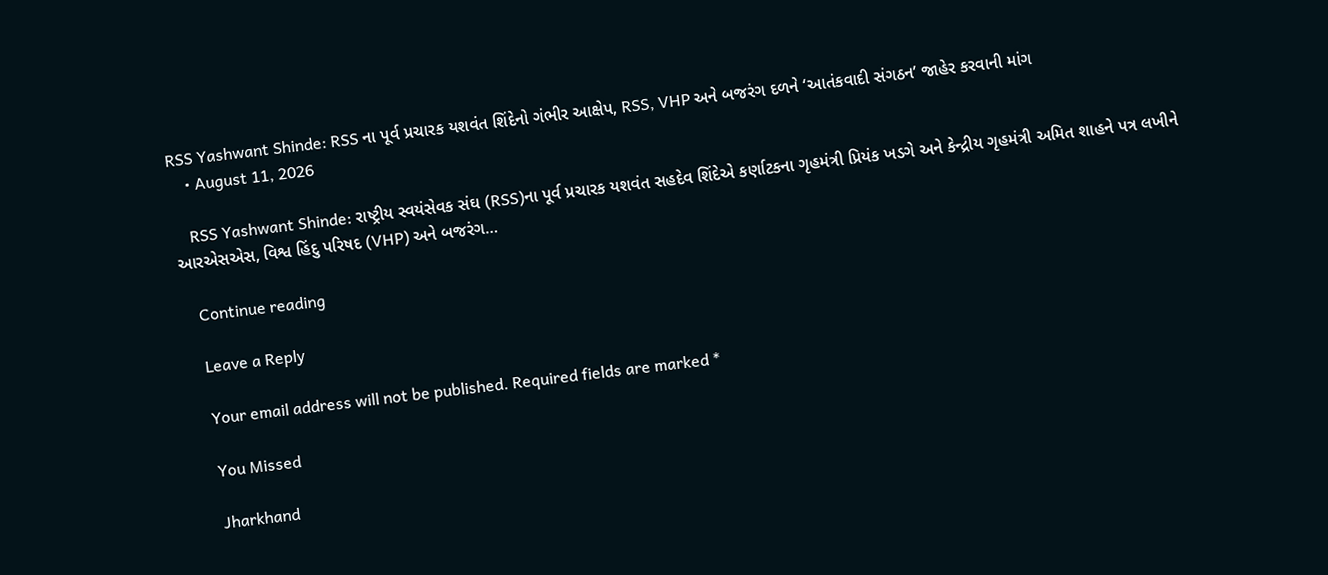RSS Yashwant Shinde: RSS ના પૂર્વ પ્રચારક યશવંત શિંદેનો ગંભીર આક્ષેપ, RSS, VHP અને બજરંગ દળને ‘આતંકવાદી સંગઠન’ જાહેર કરવાની માંગ
    • August 11, 2026

    RSS Yashwant Shinde: રાષ્ટ્રીય સ્વયંસેવક સંઘ (RSS)ના પૂર્વ પ્રચારક યશવંત સહદેવ શિંદેએ કર્ણાટકના ગૃહમંત્રી પ્રિયંક ખડગે અને કેન્દ્રીય ગૃહમંત્રી અમિત શાહને પત્ર લખીને આરએસએસ, વિશ્વ હિંદુ પરિષદ (VHP) અને બજરંગ…

    Continue reading

    Leave a Reply

    Your email address will not be published. Required fields are marked *

    You Missed

    Jharkhand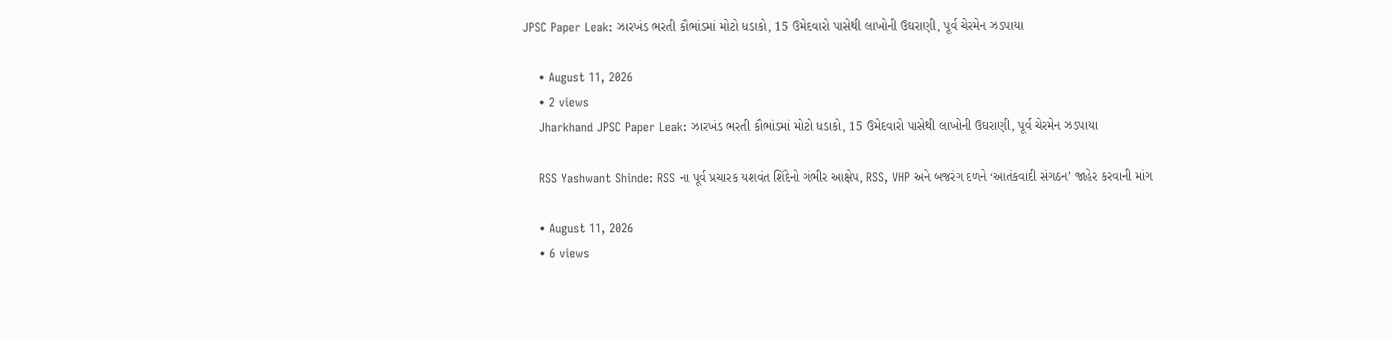JPSC Paper Leak: ઝારખંડ ભરતી કૌભાંડમાં મોટો ધડાકો, 15 ઉમેદવારો પાસેથી લાખોની ઉઘરાણી, પૂર્વ ચેરમેન ઝડપાયા

    • August 11, 2026
    • 2 views
    Jharkhand JPSC Paper Leak: ઝારખંડ ભરતી કૌભાંડમાં મોટો ધડાકો, 15 ઉમેદવારો પાસેથી લાખોની ઉઘરાણી, પૂર્વ ચેરમેન ઝડપાયા

    RSS Yashwant Shinde: RSS ના પૂર્વ પ્રચારક યશવંત શિંદેનો ગંભીર આક્ષેપ, RSS, VHP અને બજરંગ દળને ‘આતંકવાદી સંગઠન’ જાહેર કરવાની માંગ

    • August 11, 2026
    • 6 views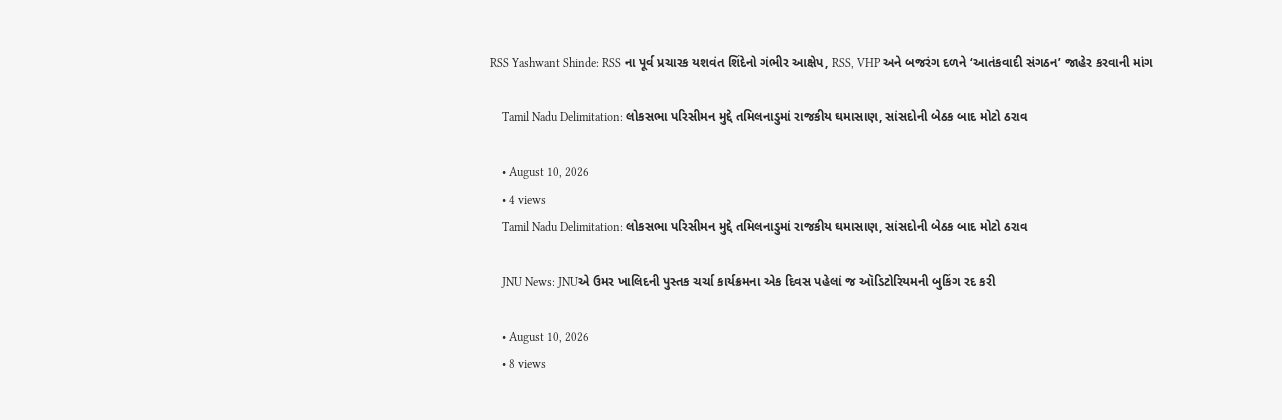RSS Yashwant Shinde: RSS ના પૂર્વ પ્રચારક યશવંત શિંદેનો ગંભીર આક્ષેપ, RSS, VHP અને બજરંગ દળને ‘આતંકવાદી સંગઠન’ જાહેર કરવાની માંગ

    Tamil Nadu Delimitation: લોકસભા પરિસીમન મુદ્દે તમિલનાડુમાં રાજકીય ઘમાસાણ, સાંસદોની બેઠક બાદ મોટો ઠરાવ

    • August 10, 2026
    • 4 views
    Tamil Nadu Delimitation: લોકસભા પરિસીમન મુદ્દે તમિલનાડુમાં રાજકીય ઘમાસાણ, સાંસદોની બેઠક બાદ મોટો ઠરાવ

    JNU News: JNUએ ઉમર ખાલિદની પુસ્તક ચર્ચા કાર્યક્રમના એક દિવસ પહેલાં જ ઑડિટોરિયમની બુકિંગ રદ કરી

    • August 10, 2026
    • 8 views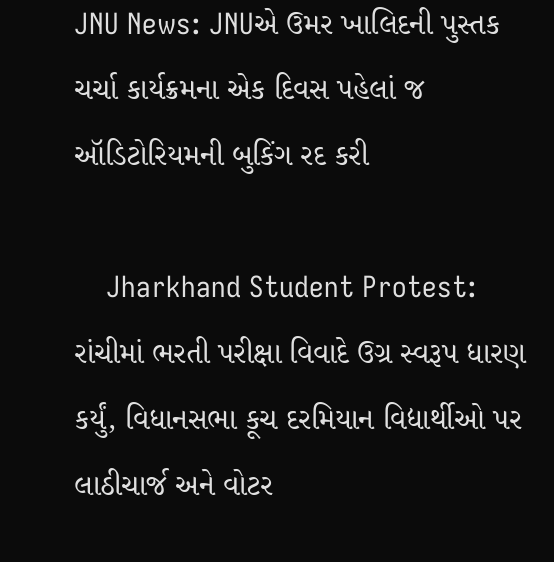JNU News: JNUએ ઉમર ખાલિદની પુસ્તક ચર્ચા કાર્યક્રમના એક દિવસ પહેલાં જ ઑડિટોરિયમની બુકિંગ રદ કરી

    Jharkhand Student Protest: રાંચીમાં ભરતી પરીક્ષા વિવાદે ઉગ્ર સ્વરૂપ ધારણ કર્યું, વિધાનસભા કૂચ દરમિયાન વિદ્યાર્થીઓ પર લાઠીચાર્જ અને વોટર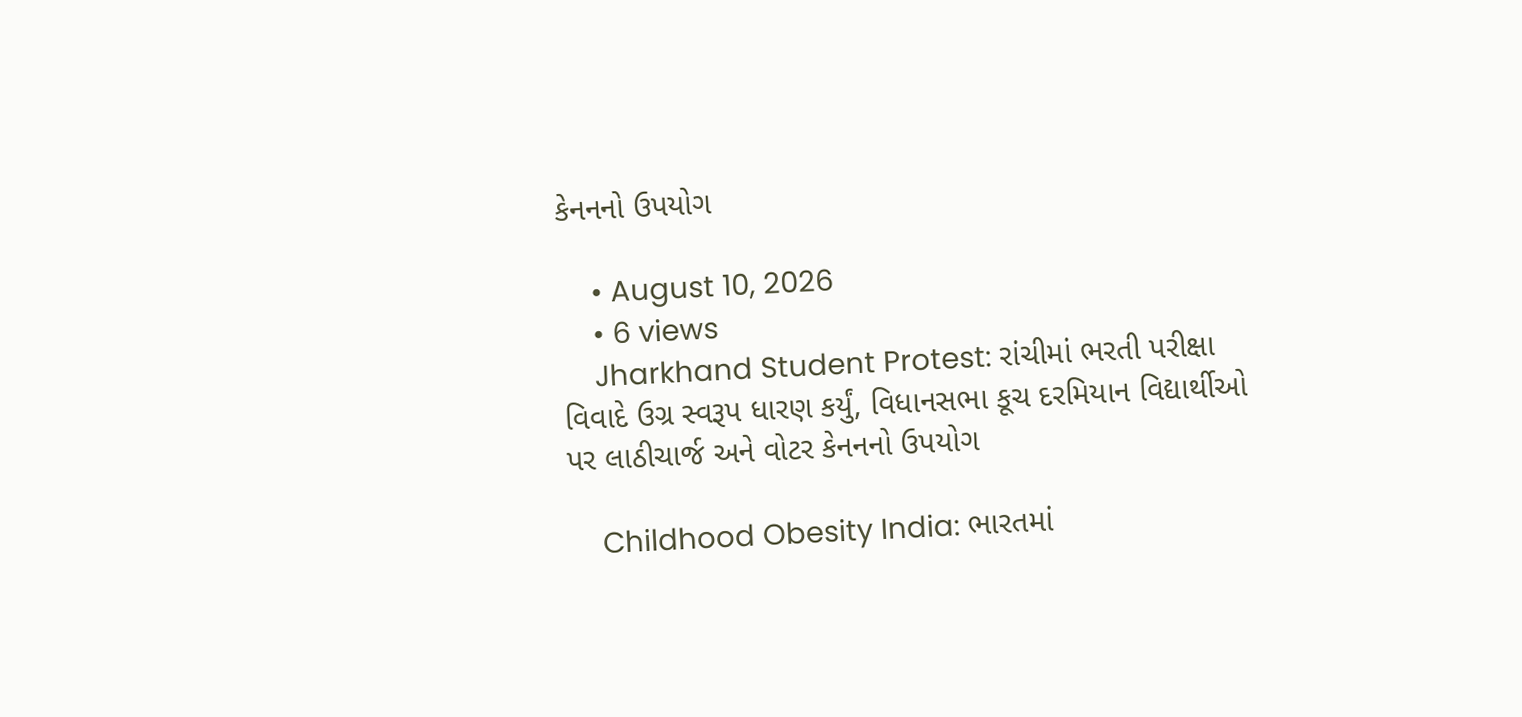કેનનનો ઉપયોગ

    • August 10, 2026
    • 6 views
    Jharkhand Student Protest: રાંચીમાં ભરતી પરીક્ષા વિવાદે ઉગ્ર સ્વરૂપ ધારણ કર્યું, વિધાનસભા કૂચ દરમિયાન વિદ્યાર્થીઓ પર લાઠીચાર્જ અને વોટર કેનનનો ઉપયોગ

    Childhood Obesity India: ભારતમાં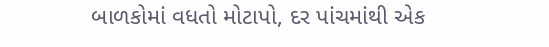બાળકોમાં વધતો મોટાપો, દર પાંચમાંથી એક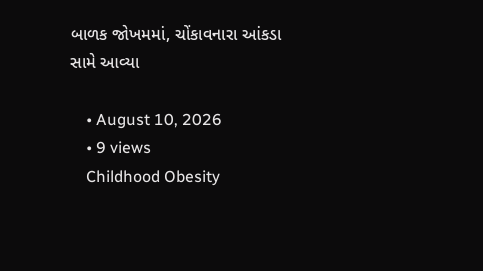બાળક જોખમમાં, ચોંકાવનારા આંકડા સામે આવ્યા

    • August 10, 2026
    • 9 views
    Childhood Obesity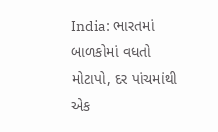India: ભારતમાં બાળકોમાં વધતો મોટાપો, દર પાંચમાંથી એક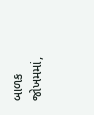બાળક જોખમમાં,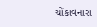ચોંકાવનારા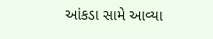આંકડા સામે આવ્યા